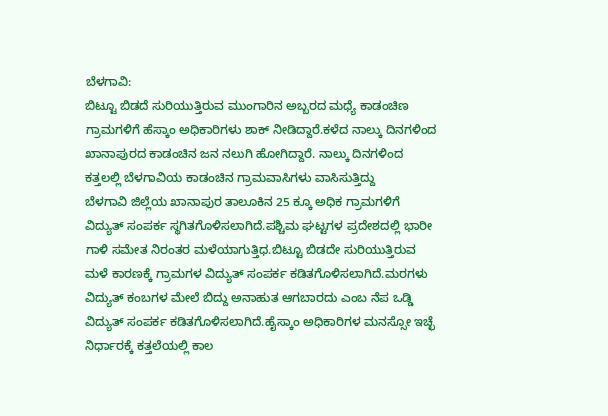ಬೆಳಗಾವಿ:
ಬಿಟ್ಟೂ ಬಿಡದೆ ಸುರಿಯುತ್ತಿರುವ ಮುಂಗಾರಿನ ಅಬ್ಬರದ ಮಧ್ಯೆ ಕಾಡಂಚಿಣ ಗ್ರಾಮಗಳಿಗೆ ಹೆಸ್ಕಾಂ ಅಧಿಕಾರಿಗಳು ಶಾಕ್ ನೀಡಿದ್ದಾರೆ.ಕಳೆದ ನಾಲ್ಕು ದಿನಗಳಿಂದ ಖಾನಾಪುರದ ಕಾಡಂಚಿನ ಜನ ನಲುಗಿ ಹೋಗಿದ್ದಾರೆ. ನಾಲ್ಕು ದಿನಗಳಿಂದ ಕತ್ತಲಲ್ಲಿ ಬೆಳಗಾವಿಯ ಕಾಡಂಚಿನ ಗ್ರಾಮವಾಸಿಗಳು ವಾಸಿಸುತ್ತಿದ್ದು
ಬೆಳಗಾವಿ ಜಿಲ್ಲೆಯ ಖಾನಾಪುರ ತಾಲೂಕಿನ 25 ಕ್ಕೂ ಅಧಿಕ ಗ್ರಾಮಗಳಿಗೆ ವಿದ್ಯುತ್ ಸಂಪರ್ಕ ಸ್ಥಗಿತಗೊಳಿಸಲಾಗಿದೆ.ಪಶ್ಚಿಮ ಘಟ್ಟಗಳ ಪ್ರದೇಶದಲ್ಲಿ ಭಾರೀ ಗಾಳಿ ಸಮೇತ ನಿರಂತರ ಮಳೆಯಾಗುತ್ತಿಧ.ಬಿಟ್ಟೂ ಬಿಡದೇ ಸುರಿಯುತ್ತಿರುವ ಮಳೆ ಕಾರಣಕ್ಕೆ ಗ್ರಾಮಗಳ ವಿದ್ಯುತ್ ಸಂಪರ್ಕ ಕಡಿತಗೊಳಿಸಲಾಗಿದೆ.ಮರಗಳು ವಿದ್ಯುತ್ ಕಂಬಗಳ ಮೇಲೆ ಬಿದ್ದು ಅನಾಹುತ ಆಗಬಾರದು ಎಂಬ ನೆಪ ಒಡ್ಡಿ ವಿದ್ಯುತ್ ಸಂಪರ್ಕ ಕಡಿತಗೊಳಿಸಲಾಗಿದೆ.ಹೈಸ್ಕಾಂ ಅಧಿಕಾರಿಗಳ ಮನಸ್ಸೋ ಇಚ್ಛೆ ನಿರ್ಧಾರಕ್ಕೆ ಕತ್ತಲೆಯಲ್ಲಿ ಕಾಲ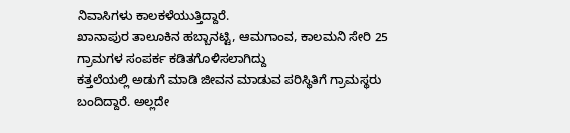ನಿವಾಸಿಗಳು ಕಾಲಕಳೆಯುತ್ತಿದ್ದಾರೆ.
ಖಾನಾಪುರ ತಾಲೂಕಿನ ಹಬ್ಬಾನಟ್ಟಿ, ಆಮಗಾಂವ, ಕಾಲಮನಿ ಸೇರಿ 25 ಗ್ರಾಮಗಳ ಸಂಪರ್ಕ ಕಡಿತಗೊಳಿಸಲಾಗಿದ್ದು
ಕತ್ತಲೆಯಲ್ಲಿ ಅಡುಗೆ ಮಾಡಿ ಜೀವನ ಮಾಡುವ ಪರಿಸ್ಥಿತಿಗೆ ಗ್ರಾಮಸ್ಥರು ಬಂದಿದ್ದಾರೆ. ಅಲ್ಲದೇ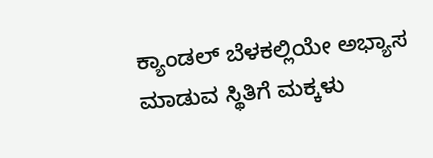ಕ್ಯಾಂಡಲ್ ಬೆಳಕಲ್ಲಿಯೇ ಅಭ್ಯಾಸ ಮಾಡುವ ಸ್ಥಿತಿಗೆ ಮಕ್ಕಳು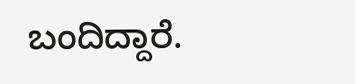ಬಂದಿದ್ದಾರೆ.